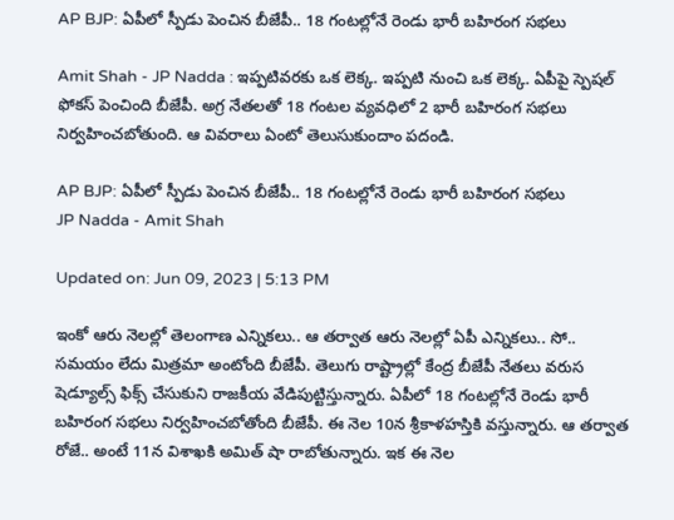AP BJP: ఏపీలో స్పీడు పెంచిన బీజేపీ.. 18 గంటల్లోనే రెండు భారీ బహిరంగ సభలు

Amit Shah - JP Nadda : ఇప్పటివరకు ఒక లెక్క. ఇప్పటి నుంచి ఒక లెక్క. ఏపీపై స్పెషల్ ఫోకస్ పెంచింది బీజేపీ. అగ్ర నేతలతో 18 గంటల వ్యవధిలో 2 భారీ బహిరంగ సభలు నిర్వహించబోతుంది. ఆ వివరాలు ఏంటో తెలుసుకుందాం పదండి.

AP BJP: ఏపీలో స్పీడు పెంచిన బీజేపీ.. 18 గంటల్లోనే రెండు భారీ బహిరంగ సభలు
JP Nadda - Amit Shah

Updated on: Jun 09, 2023 | 5:13 PM

ఇంకో ఆరు నెలల్లో తెలంగాణ ఎన్నికలు.. ఆ తర్వాత ఆరు నెలల్లో ఏపీ ఎన్నికలు.. సో.. సమయం లేదు మిత్రమా అంటోంది బీజేపీ. తెలుగు రాష్ట్రాల్లో కేంద్ర బీజేపీ నేతలు వరుస షెడ్యూల్స్ ఫిక్స్ చేసుకుని రాజకీయ వేడిపుట్టిస్తున్నారు. ఏపీలో 18 గంటల్లోనే రెండు భారీ బహిరంగ సభలు నిర్వహించబోతోంది బీజేపీ. ఈ నెల 10న శ్రీకాళహస్తికి వస్తున్నారు. ఆ తర్వాత రోజే.. అంటే 11న విశాఖకి అమిత్ షా రాబోతున్నారు. ఇక ఈ నెల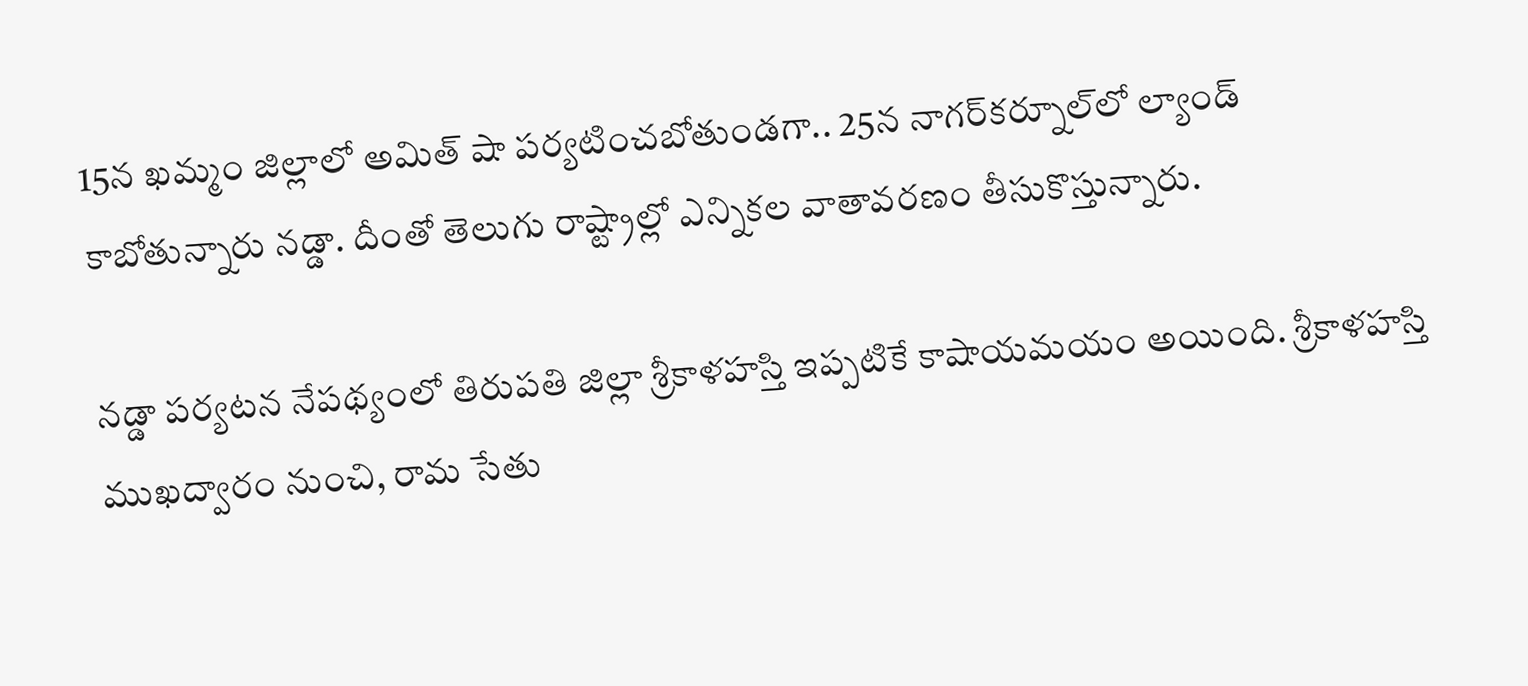15న ఖమ్మం జిల్లాలో అమిత్ షా పర్యటించబోతుండగా.. 25న నాగర్‌కర్నూల్‌లో ల్యాండ్ కాబోతున్నారు నడ్డా. దీంతో తెలుగు రాష్ట్రాల్లో ఎన్నికల వాతావరణం తీసుకొస్తున్నారు.

నడ్డా పర్యటన నేపథ్యంలో తిరుపతి జిల్లా శ్రీకాళహస్తి ఇప్పటికే కాషాయమయం అయింది. శ్రీకాళహస్తి ముఖద్వారం నుంచి, రామ సేతు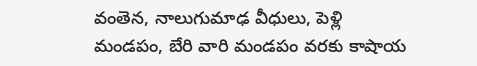వంతెన, నాలుగుమాఢ వీధులు, పెళ్లి మండపం, బేరి వారి మండపం వరకు కాషాయ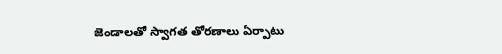జెండాలతో స్వాగత తోరణాలు ఏర్పాటు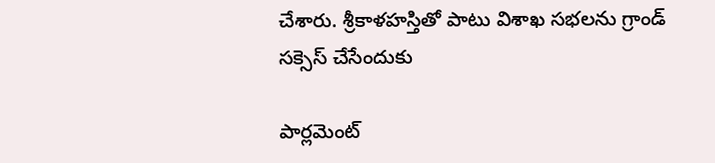చేశారు. శ్రీకాళహస్తితో పాటు విశాఖ సభలను గ్రాండ్ సక్సెస్ చేసేందుకు

పార్లమెంట్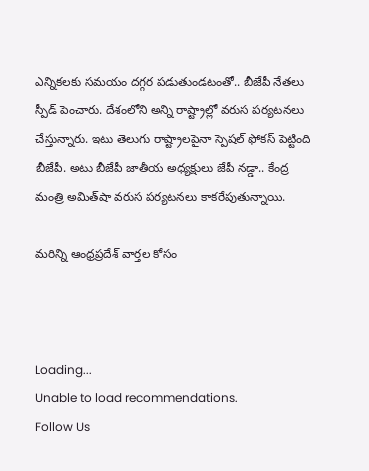ఎన్నికలకు సమయం దగ్గర పడుతుండటంతో.. బీజేపీ నేతలు స్పీడ్ పెంచారు. దేశంలోని అన్ని రాష్ట్రాల్లో వరుస పర్యటనలు చేస్తున్నారు. ఇటు తెలుగు రాష్ట్రాలపైనా స్పెషల్ ఫోకస్ పెట్టింది బీజేపీ. అటు బీజేపీ జాతీయ అధ్యక్షులు జేపీ నడ్డా.. కేంద్ర మంత్రి అమిత్‌షా వరుస పర్యటనలు కాకరేపుతున్నాయి.

మరిన్ని ఆంధ్రప్రదేశ్ వార్తల కోసం



Loading...
Unable to load recommendations.
Follow Us